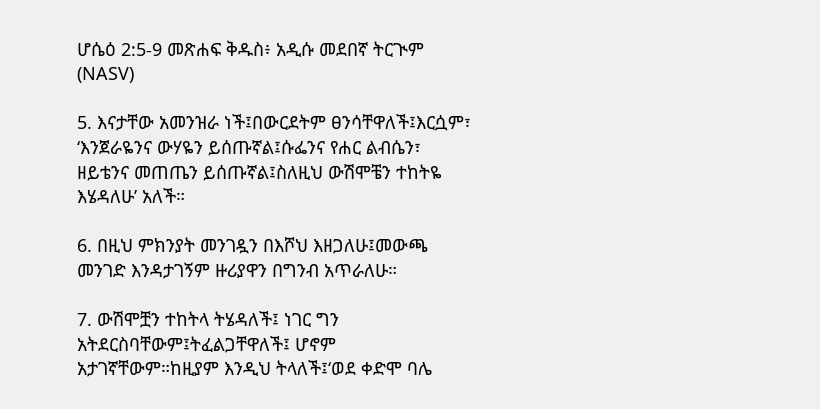ሆሴዕ 2:5-9 መጽሐፍ ቅዱስ፥ አዲሱ መደበኛ ትርጒም (NASV)

5. እናታቸው አመንዝራ ነች፤በውርደትም ፀንሳቸዋለች፤እርሷም፣ ‘እንጀራዬንና ውሃዬን ይሰጡኛል፤ሱፌንና የሐር ልብሴን፣ ዘይቴንና መጠጤን ይሰጡኛል፤ስለዚህ ውሽሞቼን ተከትዬ እሄዳለሁ’ አለች።

6. በዚህ ምክንያት መንገዷን በእሾህ እዘጋለሁ፤መውጫ መንገድ እንዳታገኝም ዙሪያዋን በግንብ አጥራለሁ።

7. ውሽሞቿን ተከትላ ትሄዳለች፤ ነገር ግን አትደርስባቸውም፤ትፈልጋቸዋለች፤ ሆኖም አታገኛቸውም።ከዚያም እንዲህ ትላለች፤‘ወደ ቀድሞ ባሌ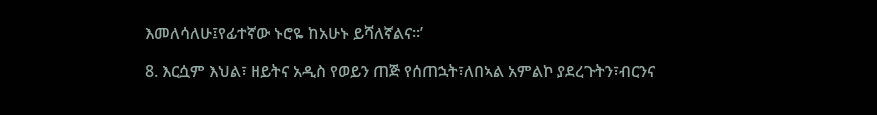እመለሳለሁ፤የፊተኛው ኑሮዬ ከአሁኑ ይሻለኛልና።’

8. እርሷም እህል፣ ዘይትና አዲስ የወይን ጠጅ የሰጠኋት፣ለበኣል አምልኮ ያደረጉትን፣ብርንና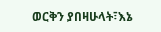ወርቅን ያበዛሁላት፣እኔ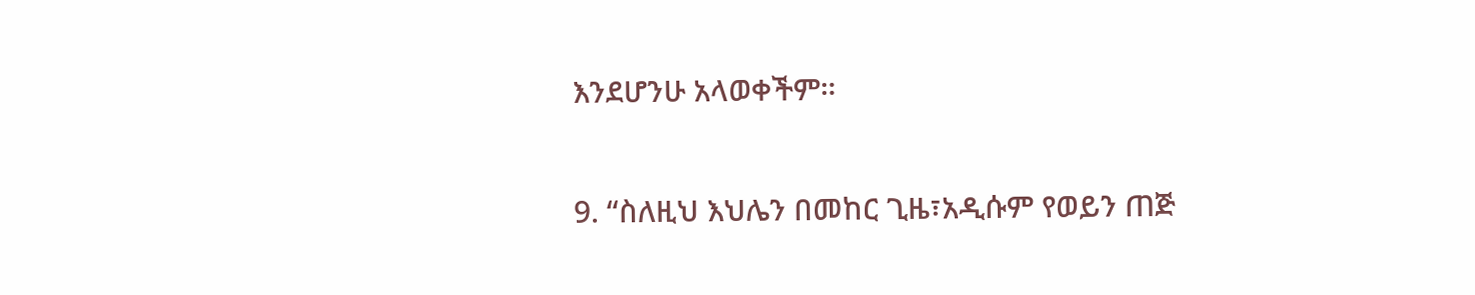እንደሆንሁ አላወቀችም።

9. “ስለዚህ እህሌን በመከር ጊዜ፣አዲሱም የወይን ጠጅ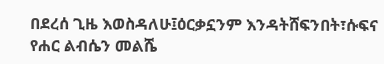በደረሰ ጊዜ እወስዳለሁ፤ዕርቃኗንም እንዳትሸፍንበት፣ሱፍና የሐር ልብሴን መልሼ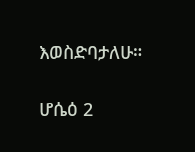እወስድባታለሁ።

ሆሴዕ 2